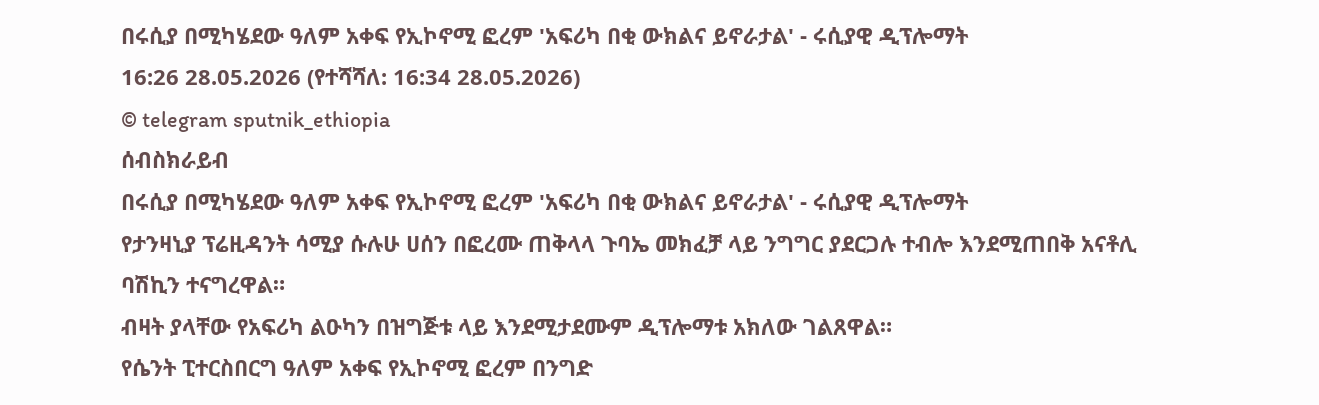በሩሲያ በሚካሄደው ዓለም አቀፍ የኢኮኖሚ ፎረም 'አፍሪካ በቂ ውክልና ይኖራታል' - ሩሲያዊ ዲፕሎማት
16:26 28.05.2026 (የተሻሻለ: 16:34 28.05.2026)
© telegram sputnik_ethiopia
ሰብስክራይብ
በሩሲያ በሚካሄደው ዓለም አቀፍ የኢኮኖሚ ፎረም 'አፍሪካ በቂ ውክልና ይኖራታል' - ሩሲያዊ ዲፕሎማት
የታንዛኒያ ፕሬዚዳንት ሳሚያ ሱሉሁ ሀሰን በፎረሙ ጠቅላላ ጉባኤ መክፈቻ ላይ ንግግር ያደርጋሉ ተብሎ እንደሚጠበቅ አናቶሊ ባሽኪን ተናግረዋል።
ብዛት ያላቸው የአፍሪካ ልዑካን በዝግጅቱ ላይ እንደሚታደሙም ዲፕሎማቱ አክለው ገልጸዋል።
የሴንት ፒተርስበርግ ዓለም አቀፍ የኢኮኖሚ ፎረም በንግድ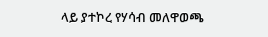ላይ ያተኮረ የሃሳብ መለዋወጫ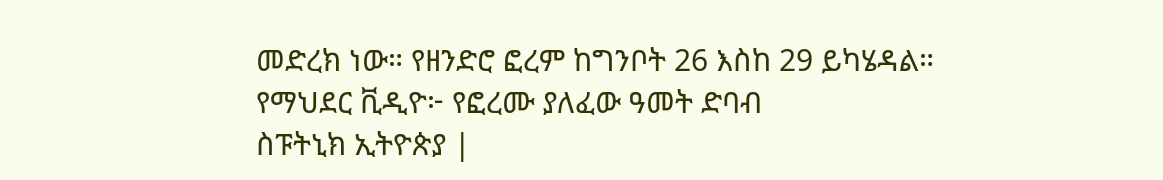መድረክ ነው። የዘንድሮ ፎረም ከግንቦት 26 እስከ 29 ይካሄዳል።
የማህደር ቪዲዮ፦ የፎረሙ ያለፈው ዓመት ድባብ
ስፑትኒክ ኢትዮጵያ |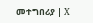መተግበሪያ | X